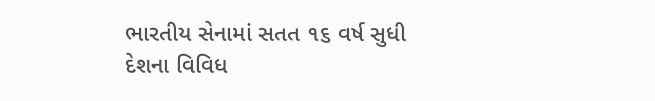ભારતીય સેનામાં સતત ૧૬ વર્ષ સુધી દેશના વિવિધ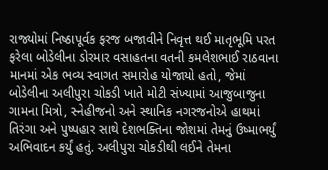રાજ્યોમાં નિષ્ઠાપૂર્વક ફરજ બજાવીને નિવૃત્ત થઈ માતૃભૂમિ પરત ફરેલા બોડેલીના ડોરમાર વસાહતના વતની કમલેશભાઈ રાઠવાના માનમાં એક ભવ્ય સ્વાગત સમારોહ યોજાયો હતો, જેમાં બોડેલીના અલીપુરા ચોકડી ખાતે મોટી સંખ્યામાં આજુબાજુના ગામના મિત્રો, સ્નેહીજનો અને સ્થાનિક નગરજનોએ હાથમાં તિરંગા અને પુષ્પહાર સાથે દેશભક્તિના જોશમાં તેમનું ઉષ્માભર્યું અભિવાદન કર્યું હતું. અલીપુરા ચોકડીથી લઈને તેમના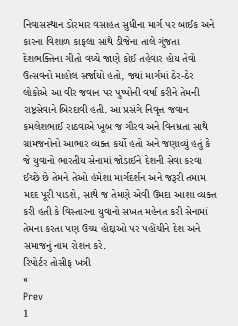નિવાસસ્થાન ડોરમાર વસાહત સુધીના માર્ગ પર બાઈક અને કારના વિશાળ કાફલા સાથે ડીજેના તાલે ગુંજતા દેશભક્તિના ગીતો વચ્ચે જાણે કોઈ તહેવાર હોય તેવો ઉત્સવનો માહોલ સર્જાયો હતો, જ્યાં માર્ગમાં ઠેર-ઠેર લોકોએ આ વીર જવાન પર પુષ્પોની વર્ષા કરીને તેમની રાષ્ટ્રસેવાને બિરદાવી હતી. આ પ્રસંગે નિવૃત્ત જવાન કમલેશભાઈ રાઠવાએ ખૂબ જ ગૌરવ અને વિનમ્રતા સાથે ગ્રામજનોનો આભાર વ્યક્ત કર્યો હતો અને જણાવ્યું હતું કે જે યુવાનો ભારતીય સેનામાં જોડાઈને દેશની સેવા કરવા ઈચ્છે છે તેમને તેઓ હંમેશા માર્ગદર્શન અને જરૂરી તમામ મદદ પૂરી પાડશે, સાથે જ તેમણે એવી ઉમદા આશા વ્યક્ત કરી હતી કે વિસ્તારના યુવાનો સખત મહેનત કરી સેનામાં તેમના કરતા પણ ઉચ્ચ હોદ્દાઓ પર પહોંચીને દેશ અને સમાજનું નામ રોશન કરે.
રિપોર્ટર તોસીફ ખત્રી
«
Prev
1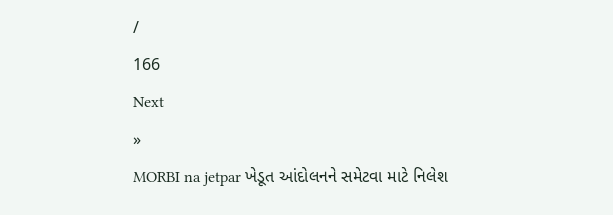/
166
Next
»
MORBI na jetpar ખેડૂત આંદોલનને સમેટવા માટે નિલેશ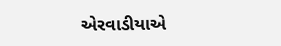એરવાડીયાએ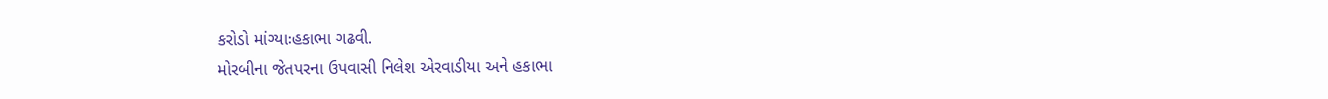કરોડો માંગ્યાઃહકાભા ગઢવી.
મોરબીના જેતપરના ઉપવાસી નિલેશ એરવાડીયા અને હકાભા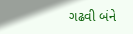ગઢવી બંને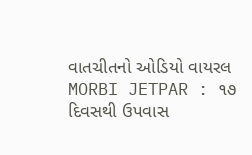વાતચીતનો ઓડિયો વાયરલ
MORBI JETPAR : ૧૭ દિવસથી ઉપવાસ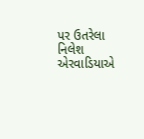પર ઉતરેલા નિલેશ એરવાડિયાએ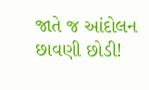જાતે જ આંદોલન છાવણી છોડી!